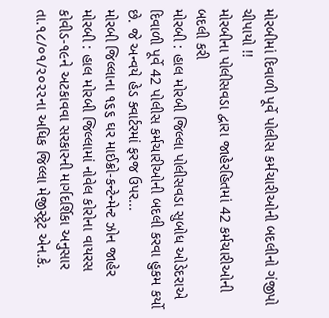મોરબીમાં દિવાળી પૂર્વે પોલીસ કર્મચારીઓની બદલીનો ગંજીપો ચીપાયો !!
મોરબીના પોલીસવડા દ્વારા જાહેરહિતમાં 42 કર્મચારીઓની બદલી કરી
મોરબી : હાલ મોરબી જિલ્લા પોલીસવડા સુબોધ ઓડેદરાએ દિવાળી પૂર્વે 42 પોલીસ કર્મચારીઓની બદલી કરવા હુકમ કર્યો છે. જે અન્વયે હેડ ક્વાર્ટરમાં ફરજ ઉપર...
મોરબી જિલ્લાના ૧૬૬ ઘર માઈક્રો-કન્ટેન્મેન્ટ ઝોન જાહેર
મોરબી : હાલ મોરબી જિલ્લામાં નોવેલ કોરોના વાયરસ કોવીડ-૧૯ને અટકાવવા સરકારની માર્ગદર્શિકા અનુસાર તા.૧૮/૦૧/૨૦૨૨ના અધિક જિલ્લા મેજીસ્ટ્રેટ એન.કે.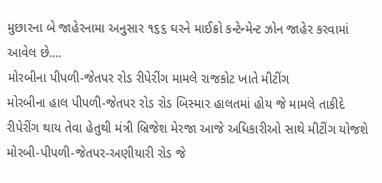મુછારના બે જાહેરનામા અનુસાર ૧૬૬ ઘરને માઈક્રો કન્ટેન્મેન્ટ ઝોન જાહેર કરવામાં આવેલ છે....
મોરબીના પીપળી-જેતપર રોડ રીપેરીંગ મામલે રાજકોટ ખાતે મીટીંગ
મોરબીના હાલ પીપળી-જેતપર રોડ રોડ બિસ્માર હાલતમાં હોય જે મામલે તાકીદે રીપેરીંગ થાય તેવા હેતુથી મંત્રી બ્રિજેશ મેરજા આજે અધિકારીઓ સાથે મીટીંગ યોજશે
મોરબી-પીપળી-જેતપર-અણીયારી રોડ જે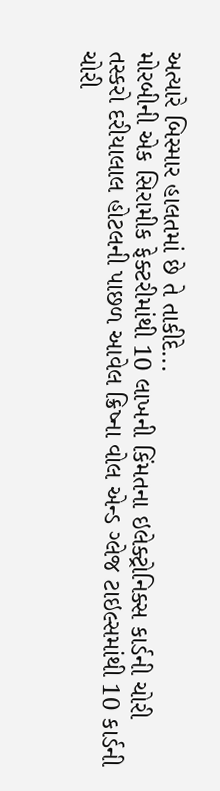અત્યારે બિસ્માર હાલતમાં છે તે તાકીદે...
મોરબીની એક સિરામીક ફેક્ટરીમાંથી 10 લાખની કિંમતના ઇલેક્ટ્રોનિક્સ કાર્ડની ચોરી
તસ્કરો દરીયાલાલ હોટલની પાછળ આવેલ ક્રિષ્ના વોલ એન્ડ ગ્લેજ ટાઇલ્સમાંથી 10 કાર્ડની ચોરી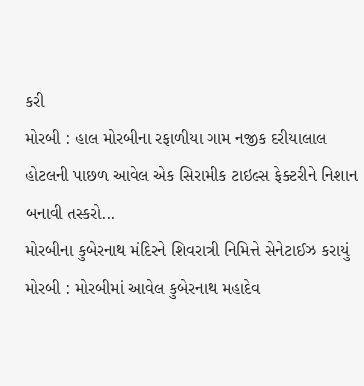કરી
મોરબી : હાલ મોરબીના રફાળીયા ગામ નજીક દરીયાલાલ હોટલની પાછળ આવેલ એક સિરામીક ટાઇલ્સ ફેક્ટરીને નિશાન બનાવી તસ્કરો...
મોરબીના કુબેરનાથ મંદિરને શિવરાત્રી નિમિત્તે સેનેટાઈઝ કરાયું
મોરબી : મોરબીમાં આવેલ કુબેરનાથ મહાદેવ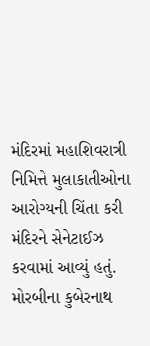મંદિરમાં મહાશિવરાત્રી નિમિત્તે મુલાકાતીઓના આરોગ્યની ચિંતા કરી મંદિરને સેનેટાઈઝ કરવામાં આવ્યું હતું.
મોરબીના કુબેરનાથ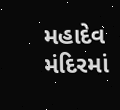મહાદેવ મંદિરમાં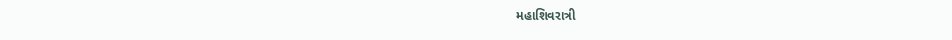મહાશિવરાત્રી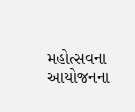મહોત્સવના આયોજનના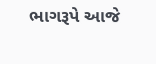ભાગરૂપે આજે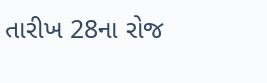તારીખ 28ના રોજ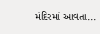મંદિરમાં આવતા...